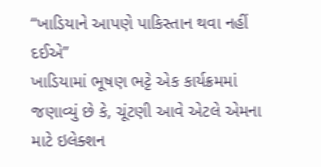“ખાડિયાને આપણે પાકિસ્તાન થવા નહીં દઈએ”
ખાડિયામાં ભૂષણ ભટ્ટે એક કાર્યક્રમમાં જણાવ્યું છે કે, ચૂંટણી આવે એટલે એમના માટે ઇલેક્શન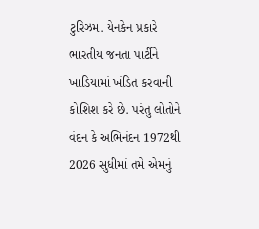ટુરિઝમ. યેનકેન પ્રકારે ભારતીય જનતા પાર્ટીને ખાડિયામાં ખંડિત કરવાની કોશિશ કરે છે. પરંતુ લોતોને વંદન કે અભિનંદન 1972થી 2026 સુધીમાં તમે એમનું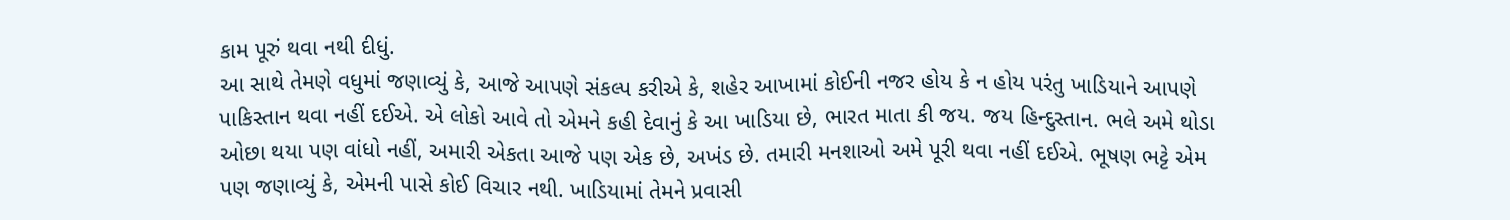કામ પૂરું થવા નથી દીધું.
આ સાથે તેમણે વધુમાં જણાવ્યું કે, આજે આપણે સંકલ્પ કરીએ કે, શહેર આખામાં કોઈની નજર હોય કે ન હોય પરંતુ ખાડિયાને આપણે પાકિસ્તાન થવા નહીં દઈએ. એ લોકો આવે તો એમને કહી દેવાનું કે આ ખાડિયા છે, ભારત માતા કી જય. જય હિન્દુસ્તાન. ભલે અમે થોડા ઓછા થયા પણ વાંધો નહીં, અમારી એકતા આજે પણ એક છે, અખંડ છે. તમારી મનશાઓ અમે પૂરી થવા નહીં દઈએ. ભૂષણ ભટ્ટે એમ પણ જણાવ્યું કે, એમની પાસે કોઈ વિચાર નથી. ખાડિયામાં તેમને પ્રવાસી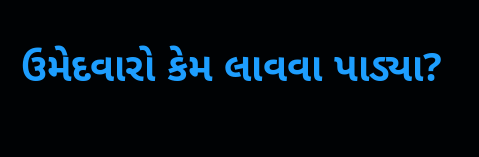ઉમેદવારો કેમ લાવવા પાડ્યા?